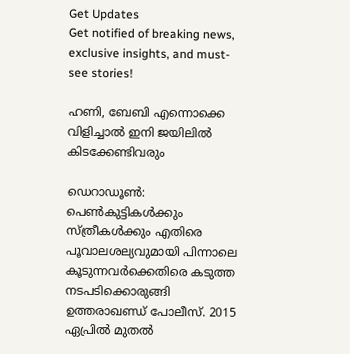Get Updates
Get notified of breaking news, exclusive insights, and must-see stories!

ഹണി, ബേബി എന്നൊക്കെ വിളിച്ചാല്‍ ഇനി ജയിലില്‍ കിടക്കേണ്ടിവരും

ഡെറാഡൂണ്‍: പെണ്‍കുട്ടികള്‍ക്കും സ്ത്രീകള്‍ക്കും എതിരെ പൂവാലശല്യവുമായി പിന്നാലെ കൂടുന്നവര്‍ക്കെതിരെ കടുത്ത നടപടിക്കൊരുങ്ങി ഉത്തരാഖണ്ഡ് പോലീസ്. 2015 ഏപ്രില്‍ മുതല്‍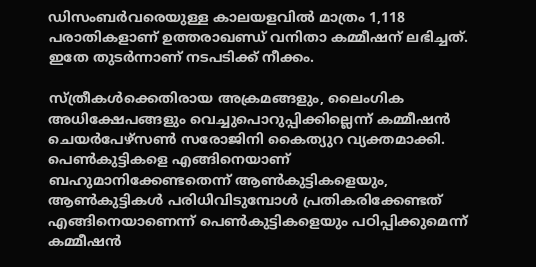ഡിസംബര്‍വരെയുള്ള കാലയളവില്‍ മാത്രം 1,118 പരാതികളാണ് ഉത്തരാഖണ്ഡ് വനിതാ കമ്മീഷന് ലഭിച്ചത്. ഇതേ തുടര്‍ന്നാണ് നടപടിക്ക് നീക്കം.

സ്ത്രീകള്‍ക്കെതിരായ അക്രമങ്ങളും, ലൈംഗിക അധിക്ഷേപങ്ങളും വെച്ചുപൊറുപ്പിക്കില്ലെന്ന് കമ്മീഷന്‍ ചെയര്‍പേഴ്‌സണ്‍ സരോജിനി കൈത്യുറ വ്യക്തമാക്കി. പെണ്‍കുട്ടികളെ എങ്ങിനെയാണ് ബഹുമാനിക്കേണ്ടതെന്ന് ആണ്‍കുട്ടികളെയും, ആണ്‍കുട്ടികള്‍ പരിധിവിടുമ്പോള്‍ പ്രതികരിക്കേണ്ടത് എങ്ങിനെയാണെന്ന് പെണ്‍കുട്ടികളെയും പഠിപ്പിക്കുമെന്ന് കമ്മീഷന്‍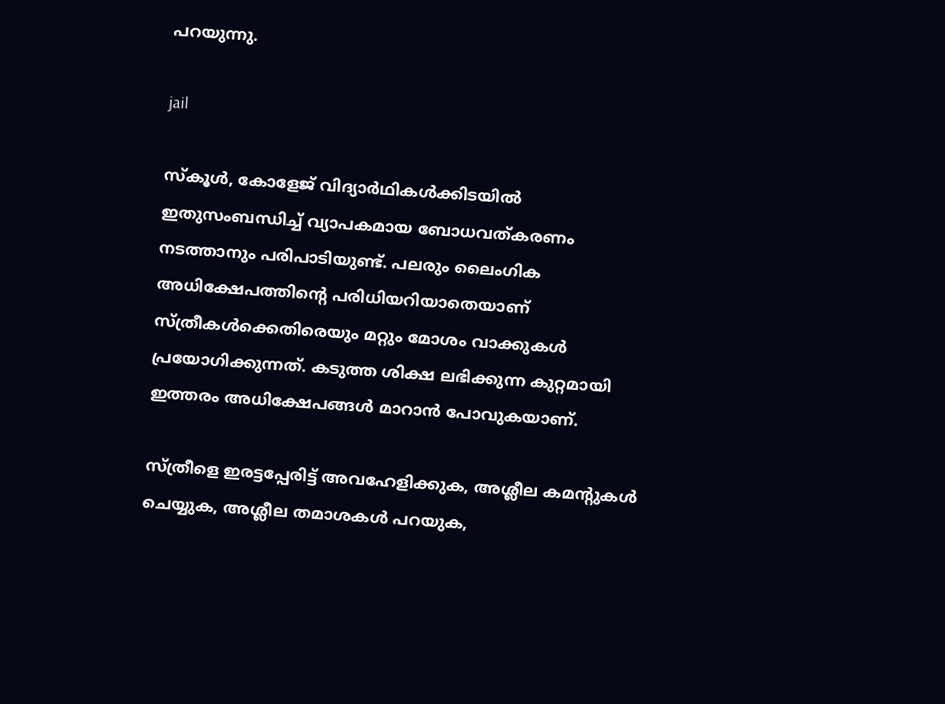പറയുന്നു.

jail

സ്‌കൂള്‍, കോളേജ് വിദ്യാര്‍ഥികള്‍ക്കിടയില്‍ ഇതുസംബന്ധിച്ച് വ്യാപകമായ ബോധവത്കരണം നടത്താനും പരിപാടിയുണ്ട്. പലരും ലൈംഗിക അധിക്ഷേപത്തിന്റെ പരിധിയറിയാതെയാണ് സ്ത്രീകള്‍ക്കെതിരെയും മറ്റും മോശം വാക്കുകള്‍ പ്രയോഗിക്കുന്നത്. കടുത്ത ശിക്ഷ ലഭിക്കുന്ന കുറ്റമായി ഇത്തരം അധിക്ഷേപങ്ങള്‍ മാറാന്‍ പോവുകയാണ്.

സ്ത്രീളെ ഇരട്ടപ്പേരിട്ട് അവഹേളിക്കുക, അശ്ലീല കമന്റുകള്‍ ചെയ്യുക, അശ്ലീല തമാശകള്‍ പറയുക,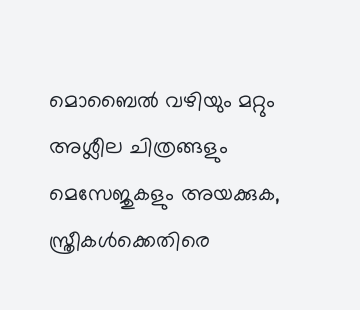മൊബൈല്‍ വഴിയും മറ്റും അശ്ലീല ചിത്രങ്ങളും മെസേജുകളും അയക്കുക, സ്ത്രീകള്‍ക്കെതിരെ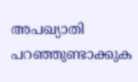അപഖ്യാതി പറഞ്ഞുണ്ടാക്കുക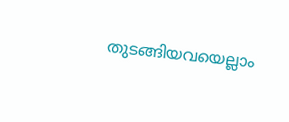തുടങ്ങിയവയെല്ലാം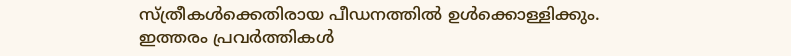സ്ത്രീകള്‍ക്കെതിരായ പീഡനത്തില്‍ ഉള്‍ക്കൊള്ളിക്കും. ഇത്തരം പ്രവര്‍ത്തികള്‍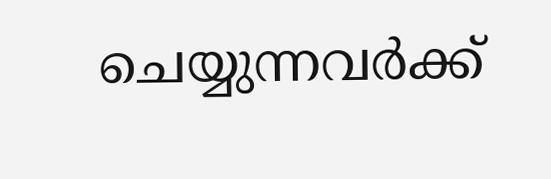ചെയ്യുന്നവര്‍ക്ക്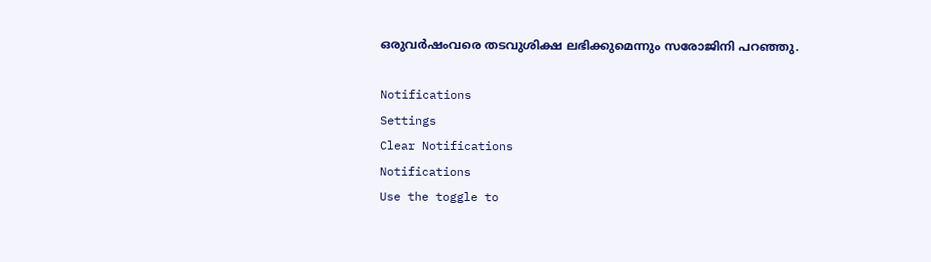ഒരുവര്‍ഷംവരെ തടവുശിക്ഷ ലഭിക്കുമെന്നും സരോജിനി പറഞ്ഞു.

Notifications
Settings
Clear Notifications
Notifications
Use the toggle to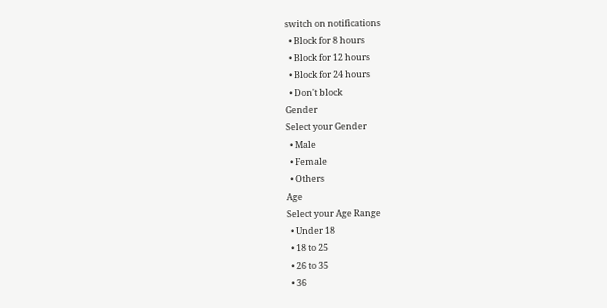switch on notifications
  • Block for 8 hours
  • Block for 12 hours
  • Block for 24 hours
  • Don't block
Gender
Select your Gender
  • Male
  • Female
  • Others
Age
Select your Age Range
  • Under 18
  • 18 to 25
  • 26 to 35
  • 36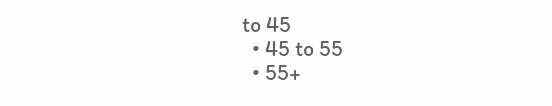to 45
  • 45 to 55
  • 55+